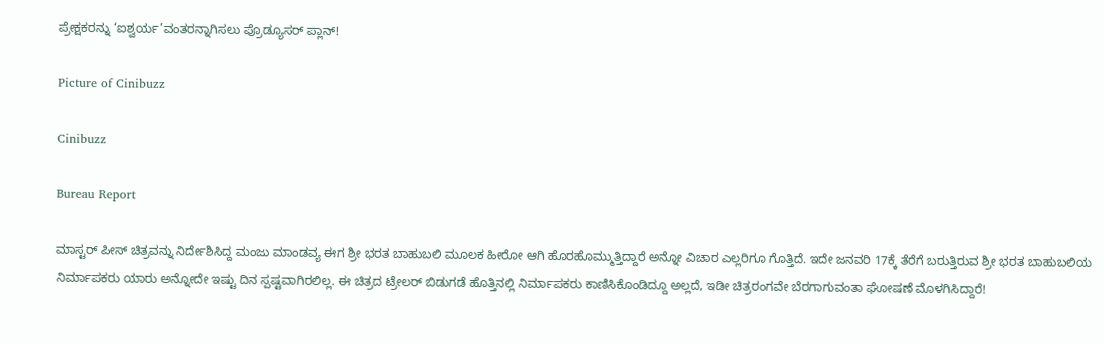ಪ್ರೇಕ್ಷಕರನ್ನು ‘ಐಶ್ವರ್ಯ’ವಂತರನ್ನಾಗಿಸಲು ಪ್ರೊಡ್ಯೂಸರ್ ಪ್ಲಾನ್!

Picture of Cinibuzz

Cinibuzz

Bureau Report

ಮಾಸ್ಟರ್ ಪೀಸ್ ಚಿತ್ರವನ್ನು ನಿರ್ದೇಶಿಸಿದ್ದ ಮಂಜು ಮಾಂಡವ್ಯ ಈಗ ಶ್ರೀ ಭರತ ಬಾಹುಬಲಿ ಮೂಲಕ ಹೀರೋ ಆಗಿ ಹೊರಹೊಮ್ಮುತ್ತಿದ್ದಾರೆ ಅನ್ನೋ ವಿಚಾರ ಎಲ್ಲರಿಗೂ ಗೊತ್ತಿದೆ. ಇದೇ ಜನವರಿ 17ಕ್ಕೆ ತೆರೆಗೆ ಬರುತ್ತಿರುವ ಶ್ರೀ ಭರತ ಬಾಹುಬಲಿಯ ನಿರ್ಮಾಪಕರು ಯಾರು ಅನ್ನೋದೇ ಇಷ್ಟು ದಿನ ಸ್ಪಷ್ಟವಾಗಿರಲಿಲ್ಲ. ಈ ಚಿತ್ರದ ಟ್ರೇಲರ್ ಬಿಡುಗಡೆ ಹೊತ್ತಿನಲ್ಲಿ ನಿರ್ಮಾಪಕರು ಕಾಣಿಸಿಕೊಂಡಿದ್ದೂ ಅಲ್ಲದೆ, ಇಡೀ ಚಿತ್ರರಂಗವೇ ಬೆರಗಾಗುವಂತಾ ಘೋಷಣೆ ಮೊಳಗಿಸಿದ್ದಾರೆ!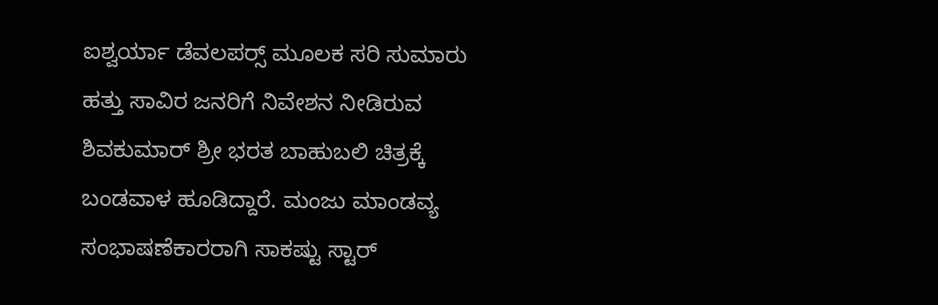ಐಶ್ವರ್ಯಾ ಡೆವಲಪರ‍್ಸ್ ಮೂಲಕ ಸರಿ ಸುಮಾರು ಹತ್ತು ಸಾವಿರ ಜನರಿಗೆ ನಿವೇಶನ ನೀಡಿರುವ ಶಿವಕುಮಾರ್ ಶ್ರೀ ಭರತ ಬಾಹುಬಲಿ ಚಿತ್ರಕ್ಕೆ ಬಂಡವಾಳ ಹೂಡಿದ್ದಾರೆ. ಮಂಜು ಮಾಂಡವ್ಯ ಸಂಭಾಷಣೆಕಾರರಾಗಿ ಸಾಕಷ್ಟು ಸ್ಟಾರ್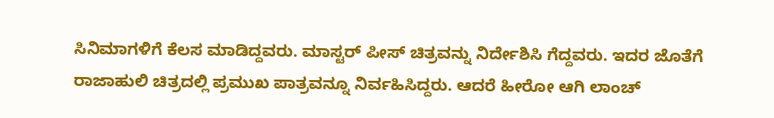ಸಿನಿಮಾಗಳಿಗೆ ಕೆಲಸ ಮಾಡಿದ್ದವರು. ಮಾಸ್ಟರ್ ಪೀಸ್ ಚಿತ್ರವನ್ನು ನಿರ್ದೇಶಿಸಿ ಗೆದ್ದವರು. ಇದರ ಜೊತೆಗೆ ರಾಜಾಹುಲಿ ಚಿತ್ರದಲ್ಲಿ ಪ್ರಮುಖ ಪಾತ್ರವನ್ನೂ ನಿರ್ವಹಿಸಿದ್ದರು. ಆದರೆ ಹೀರೋ ಆಗಿ ಲಾಂಚ್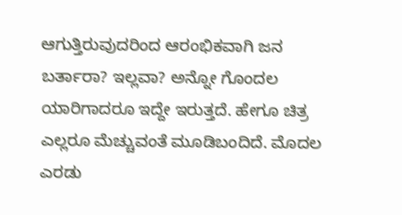ಆಗುತ್ತಿರುವುದರಿಂದ ಆರಂಭಿಕವಾಗಿ ಜನ ಬರ್ತಾರಾ? ಇಲ್ಲವಾ? ಅನ್ನೋ ಗೊಂದಲ ಯಾರಿಗಾದರೂ ಇದ್ದೇ ಇರುತ್ತದೆ. ಹೇಗೂ ಚಿತ್ರ ಎಲ್ಲರೂ ಮೆಚ್ಚುವಂತೆ ಮೂಡಿಬಂದಿದೆ. ಮೊದಲ ಎರಡು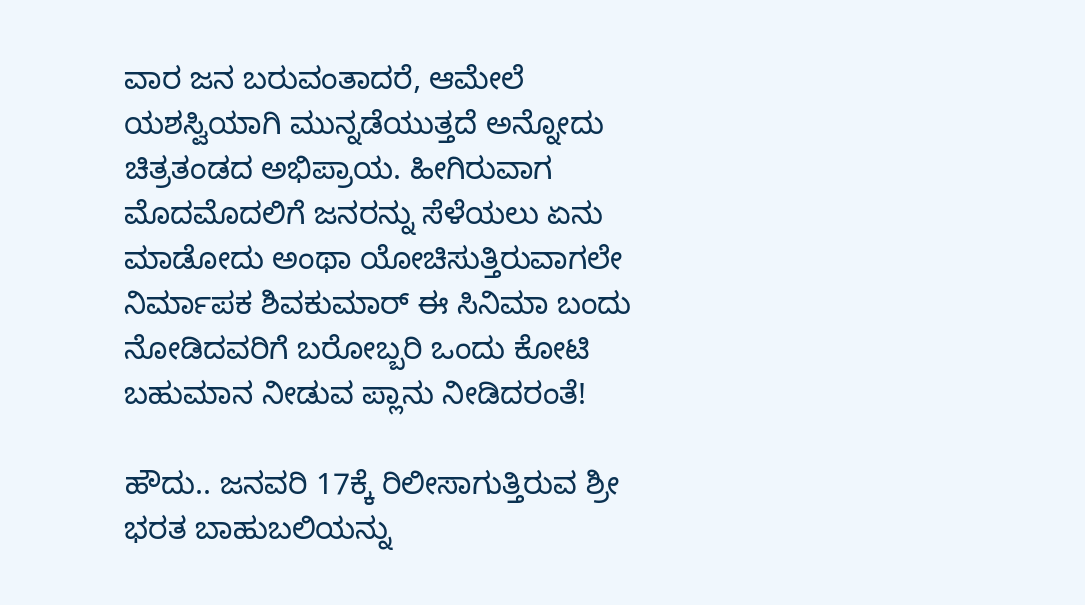ವಾರ ಜನ ಬರುವಂತಾದರೆ, ಆಮೇಲೆ ಯಶಸ್ವಿಯಾಗಿ ಮುನ್ನಡೆಯುತ್ತದೆ ಅನ್ನೋದು ಚಿತ್ರತಂಡದ ಅಭಿಪ್ರಾಯ. ಹೀಗಿರುವಾಗ ಮೊದಮೊದಲಿಗೆ ಜನರನ್ನು ಸೆಳೆಯಲು ಏನು ಮಾಡೋದು ಅಂಥಾ ಯೋಚಿಸುತ್ತಿರುವಾಗಲೇ ನಿರ್ಮಾಪಕ ಶಿವಕುಮಾರ್ ಈ ಸಿನಿಮಾ ಬಂದು ನೋಡಿದವರಿಗೆ ಬರೋಬ್ಬರಿ ಒಂದು ಕೋಟಿ ಬಹುಮಾನ ನೀಡುವ ಪ್ಲಾನು ನೀಡಿದರಂತೆ!

ಹೌದು.. ಜನವರಿ 17ಕ್ಕೆ ರಿಲೀಸಾಗುತ್ತಿರುವ ಶ್ರೀ ಭರತ ಬಾಹುಬಲಿಯನ್ನು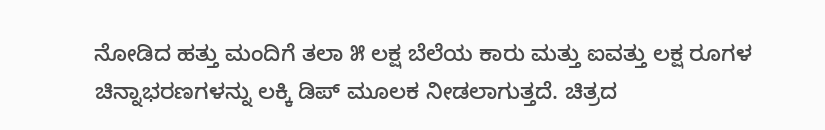ನೋಡಿದ ಹತ್ತು ಮಂದಿಗೆ ತಲಾ ೫ ಲಕ್ಷ ಬೆಲೆಯ ಕಾರು ಮತ್ತು ಐವತ್ತು ಲಕ್ಷ ರೂಗಳ ಚಿನ್ನಾಭರಣಗಳನ್ನು ಲಕ್ಕಿ ಡಿಪ್ ಮೂಲಕ ನೀಡಲಾಗುತ್ತದೆ. ಚಿತ್ರದ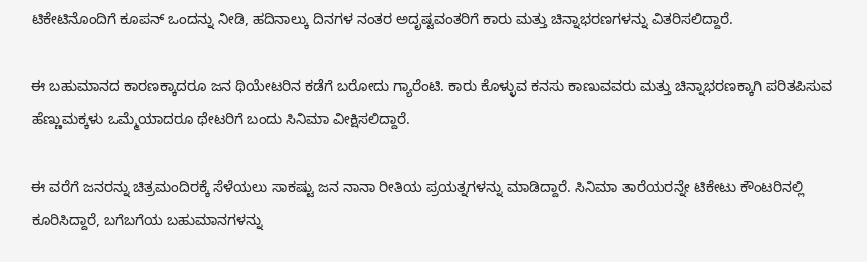ಟಿಕೇಟಿನೊಂದಿಗೆ ಕೂಪನ್ ಒಂದನ್ನು ನೀಡಿ, ಹದಿನಾಲ್ಕು ದಿನಗಳ ನಂತರ ಅದೃಷ್ಟವಂತರಿಗೆ ಕಾರು ಮತ್ತು ಚಿನ್ನಾಭರಣಗಳನ್ನು ವಿತರಿಸಲಿದ್ದಾರೆ.

ಈ ಬಹುಮಾನದ ಕಾರಣಕ್ಕಾದರೂ ಜನ ಥಿಯೇಟರಿನ ಕಡೆಗೆ ಬರೋದು ಗ್ಯಾರೆಂಟಿ. ಕಾರು ಕೊಳ್ಳುವ ಕನಸು ಕಾಣುವವರು ಮತ್ತು ಚಿನ್ನಾಭರಣಕ್ಕಾಗಿ ಪರಿತಪಿಸುವ ಹೆಣ್ಣುಮಕ್ಕಳು ಒಮ್ಮೆಯಾದರೂ ಥೇಟರಿಗೆ ಬಂದು ಸಿನಿಮಾ ವೀಕ್ಷಿಸಲಿದ್ದಾರೆ.

ಈ ವರೆಗೆ ಜನರನ್ನು ಚಿತ್ರಮಂದಿರಕ್ಕೆ ಸೆಳೆಯಲು ಸಾಕಷ್ಟು ಜನ ನಾನಾ ರೀತಿಯ ಪ್ರಯತ್ನಗಳನ್ನು ಮಾಡಿದ್ದಾರೆ. ಸಿನಿಮಾ ತಾರೆಯರನ್ನೇ ಟಿಕೇಟು ಕೌಂಟರಿನಲ್ಲಿ ಕೂರಿಸಿದ್ದಾರೆ, ಬಗೆಬಗೆಯ ಬಹುಮಾನಗಳನ್ನು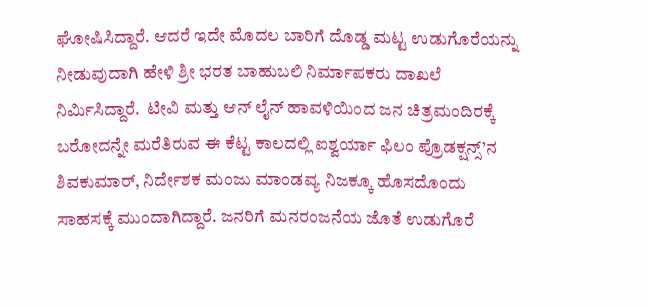ಘೋಷಿಸಿದ್ದಾರೆ. ಆದರೆ ಇದೇ ಮೊದಲ ಬಾರಿಗೆ ದೊಡ್ಡ ಮಟ್ಟ ಉಡುಗೊರೆಯನ್ನು ನೀಡುವುದಾಗಿ ಹೇಳಿ ಶ್ರೀ ಭರತ ಬಾಹುಬಲಿ ನಿರ್ಮಾಪಕರು ದಾಖಲೆ ನಿರ್ಮಿಸಿದ್ದಾರೆ.  ಟೀವಿ ಮತ್ತು ಆನ್ ಲೈನ್ ಹಾವಳಿಯಿಂದ ಜನ ಚಿತ್ರಮಂದಿರಕ್ಕೆ ಬರೋದನ್ನೇ ಮರೆತಿರುವ ಈ ಕೆಟ್ಟ ಕಾಲದಲ್ಲಿ ಐಶ್ವರ್ಯಾ ಫಿಲಂ ಪ್ರೊಡಕ್ಷನ್ಸ್’ನ ಶಿವಕುಮಾರ್, ನಿರ್ದೇಶಕ ಮಂಜು ಮಾಂಡವ್ಯ ನಿಜಕ್ಕೂ ಹೊಸದೊಂದು ಸಾಹಸಕ್ಕೆ ಮುಂದಾಗಿದ್ದಾರೆ. ಜನರಿಗೆ ಮನರಂಜನೆಯ ಜೊತೆ ಉಡುಗೊರೆ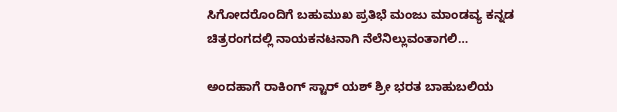ಸಿಗೋದರೊಂದಿಗೆ ಬಹುಮುಖ ಪ್ರತಿಭೆ ಮಂಜು ಮಾಂಡವ್ಯ ಕನ್ನಡ ಚಿತ್ರರಂಗದಲ್ಲಿ ನಾಯಕನಟನಾಗಿ ನೆಲೆನಿಲ್ಲುವಂತಾಗಲಿ…

ಅಂದಹಾಗೆ ರಾಕಿಂಗ್ ಸ್ಟಾರ್ ಯಶ್ ಶ್ರೀ ಭರತ ಬಾಹುಬಲಿಯ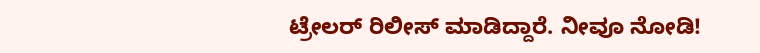ಟ್ರೇಲರ್ ರಿಲೀಸ್ ಮಾಡಿದ್ದಾರೆ. ನೀವೂ ನೋಡಿ!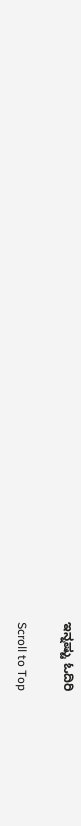ಇನ್ನಷ್ಟು ಓದಿರಿ

Scroll to Top